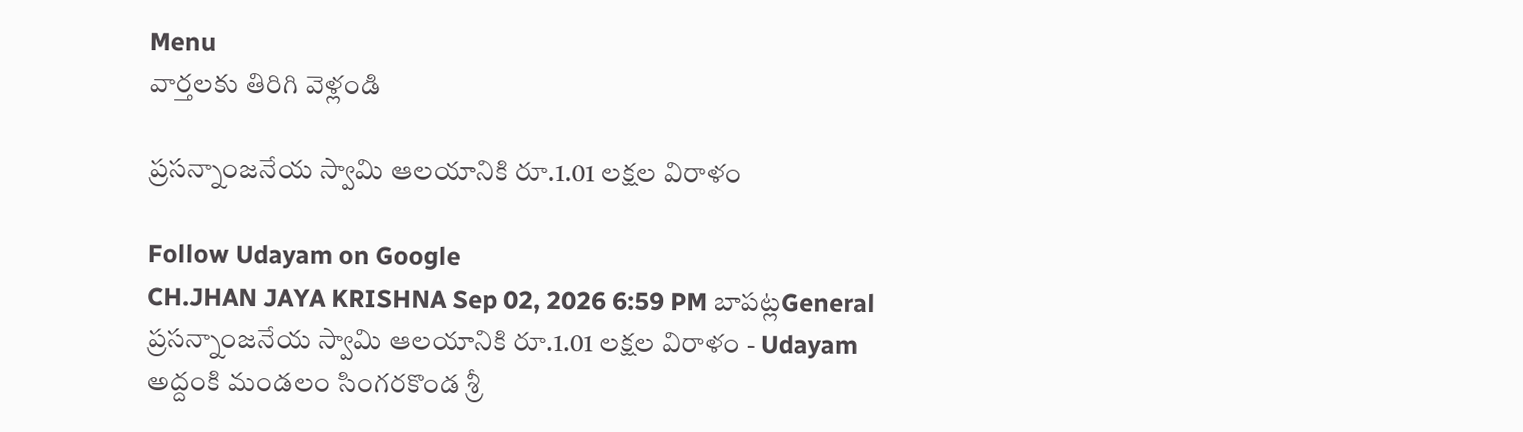Menu
వార్తలకు తిరిగి వెళ్లండి

ప్రసన్నాంజనేయ స్వామి ఆలయానికి రూ.1.01 లక్షల విరాళం

Follow Udayam on Google
CH.JHAN JAYA KRISHNA Sep 02, 2026 6:59 PM బాపట్లGeneral
ప్రసన్నాంజనేయ స్వామి ఆలయానికి రూ.1.01 లక్షల విరాళం - Udayam
అద్దంకి మండలం సింగరకొండ శ్రీ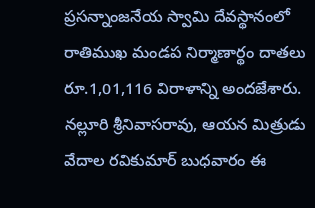ప్రసన్నాంజనేయ స్వామి దేవస్థానంలో రాతిముఖ మండప నిర్మాణార్థం దాతలు రూ.1,01,116 విరాళాన్ని అందజేశారు. నల్లూరి శ్రీనివాసరావు, ఆయన మిత్రుడు వేదాల రవికుమార్ బుధవారం ఈ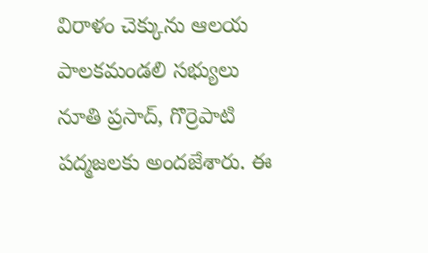విరాళం చెక్కును ఆలయ పాలకమండలి సభ్యులు నూతి ప్రసాద్, గొర్రెపాటి పద్మజలకు అందజేశారు. ఈ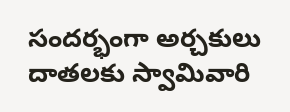సందర్భంగా అర్చకులు దాతలకు స్వామివారి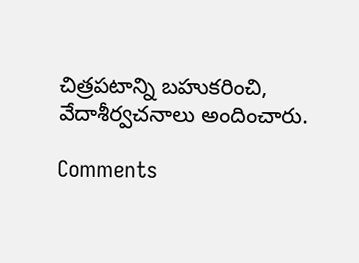చిత్రపటాన్ని బహుకరించి, వేదాశీర్వచనాలు అందించారు.

Comments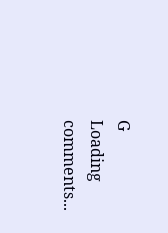G
Loading comments...